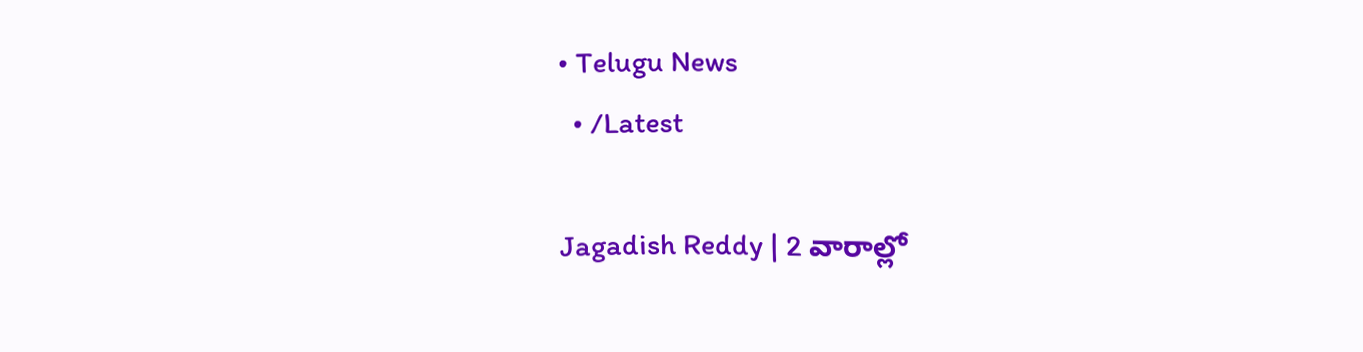• Telugu News
  • /Latest

Jagadish Reddy | 2 వారాల్లో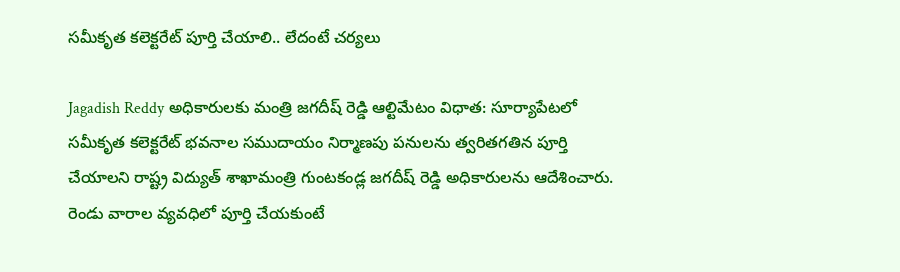సమీకృత కలెక్టరేట్ పూర్తి చేయాలి.. లేదంటే చర్యలు

Jagadish Reddy అధికారులకు మంత్రి జగదీష్ రెడ్డి ఆల్టిమేటం విధాత: సూర్యాపేటలో సమీకృత కలెక్టరేట్ భవనాల సముదాయం నిర్మాణపు పనులను త్వరితగతిన పూర్తి చేయాలని రాష్ట్ర విద్యుత్ శాఖామంత్రి గుంటకండ్ల జగదీష్ రెడ్డి అధికారులను ఆదేశించారు. రెండు వారాల వ్యవధిలో పూర్తి చేయకుంటే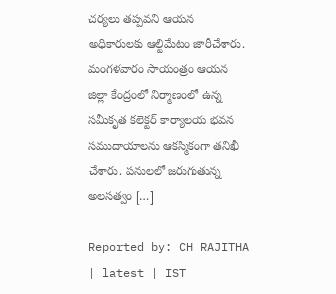చర్యలు తప్పవని ఆయన అధికారులకు ఆల్టిమేటం జారీచేశారు. మంగళవారం సాయంత్రం ఆయన జిల్లా కేంద్రంలో నిర్మాణంలో ఉన్న సమీకృత కలెక్టర్ కార్యాలయ భవన సముదాయాలను ఆకస్మికంగా తనిఖీ చేశారు. పనులలో జరుగుతున్న అలసత్వం […]

Reported by: CH RAJITHA | latest | IST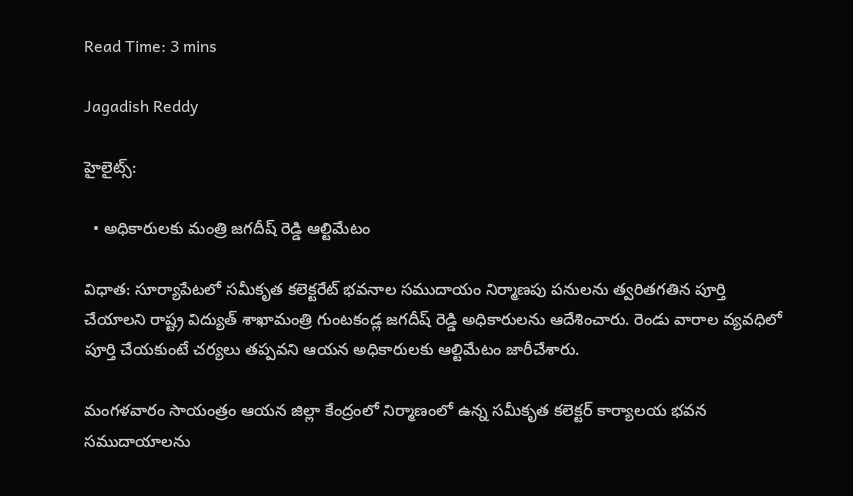Read Time: 3 mins

Jagadish Reddy

హైలైట్స్:

  • అధికారులకు మంత్రి జగదీష్ రెడ్డి ఆల్టిమేటం

విధాత: సూర్యాపేటలో సమీకృత కలెక్టరేట్ భవనాల సముదాయం నిర్మాణపు పనులను త్వరితగతిన పూర్తి చేయాలని రాష్ట్ర విద్యుత్ శాఖామంత్రి గుంటకండ్ల జగదీష్ రెడ్డి అధికారులను ఆదేశించారు. రెండు వారాల వ్యవధిలో పూర్తి చేయకుంటే చర్యలు తప్పవని ఆయన అధికారులకు ఆల్టిమేటం జారీచేశారు.

మంగళవారం సాయంత్రం ఆయన జిల్లా కేంద్రంలో నిర్మాణంలో ఉన్న సమీకృత కలెక్టర్ కార్యాలయ భవన సముదాయాలను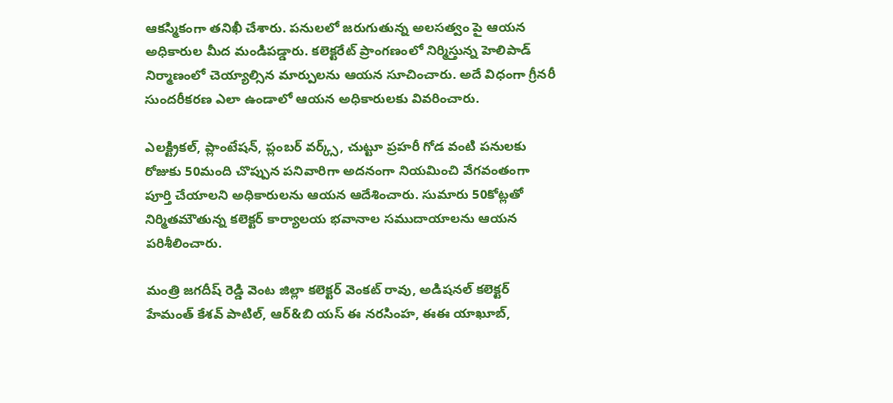ఆకస్మికంగా తనిఖీ చేశారు. పనులలో జరుగుతున్న అలసత్వం పై ఆయన అధికారుల మీద మండిపడ్డారు. కలెక్టరేట్ ప్రాంగణంలో నిర్మిస్తున్న హెలిపాడ్ నిర్మాణంలో చెయ్యాల్సిన మార్పులను ఆయన సూచించారు. అదే విధంగా గ్రీనరీ సుందరీకరణ ఎలా ఉండాలో ఆయన అధికారులకు వివరించారు.

ఎలక్ట్రికల్, ప్లాంటేషన్, ప్లంబర్ వర్క్స్, చుట్టూ ప్రహరీ గోడ వంటి పనులకు రోజుకు 50మంది చొప్పున పనివారిగా అదనంగా నియమించి వేగవంతంగా పూర్తి చేయాలని అధికారులను ఆయన ఆదేశించారు. సుమారు 50కోట్లతో నిర్మితమౌతున్న కలెక్టర్ కార్యాలయ భవానాల సముదాయాలను ఆయన పరిశీలించారు.

మంత్రి జగదీష్ రెడ్డి వెంట జిల్లా కలెక్టర్ వెంకట్ రావు, అడిషనల్ కలెక్టర్ హేమంత్ కేశవ్ పాటిల్, ఆర్&బి యస్ ఈ నరసింహ, ఈఈ యాఖూబ్,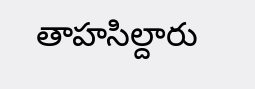తాహ‌సిల్దారు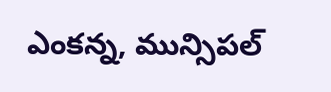ఎంకన్న, మున్సిపల్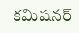కమిషనర్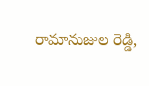రామానుజుల రెడ్డి,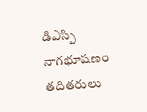డిఎస్పి నాగభూషణం తదితరులు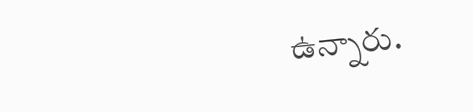ఉన్నారు.